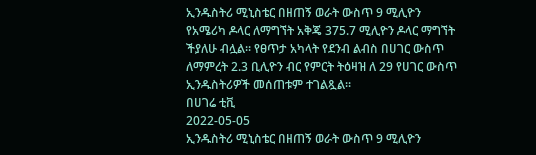ኢንዱስትሪ ሚኒስቴር በዘጠኝ ወራት ውስጥ 9 ሚሊዮን የአሜሪካ ዶላር ለማግኘት አቅጄ 375.7 ሚሊዮን ዶላር ማግኘት ችያለሁ ብሏል። የፀጥታ አካላት የደንብ ልብስ በሀገር ውስጥ ለማምረት 2.3 ቢሊዮን ብር የምርት ትዕዛዝ ለ 29 የሀገር ውስጥ ኢንዱስትሪዎች መሰጠቱም ተገልጿል።
በሀገሬ ቲቪ
2022-05-05
ኢንዱስትሪ ሚኒስቴር በዘጠኝ ወራት ውስጥ 9 ሚሊዮን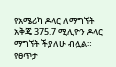የአሜሪካ ዶላር ለማግኘት አቅጄ 375.7 ሚሊዮን ዶላር ማግኘት ችያለሁ ብሏል። የፀጥታ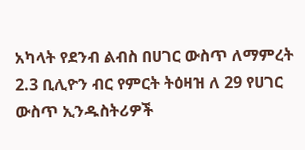አካላት የደንብ ልብስ በሀገር ውስጥ ለማምረት 2.3 ቢሊዮን ብር የምርት ትዕዛዝ ለ 29 የሀገር ውስጥ ኢንዱስትሪዎች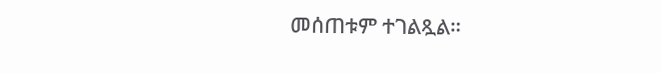መሰጠቱም ተገልጿል።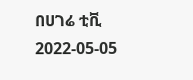በሀገሬ ቲቪ
2022-05-05